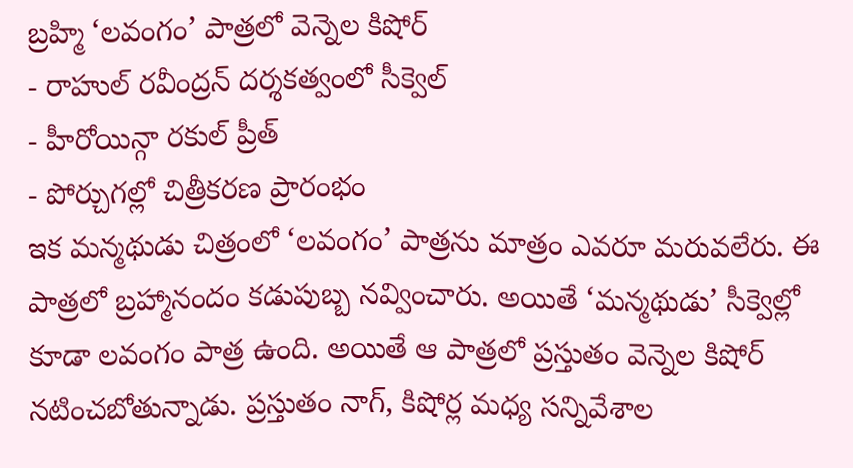బ్రహ్మి ‘లవంగం’ పాత్రలో వెన్నెల కిషోర్
- రాహుల్ రవీంద్రన్ దర్శకత్వంలో సీక్వెల్
- హీరోయిన్గా రకుల్ ప్రీత్
- పోర్చుగల్లో చిత్రీకరణ ప్రారంభం
ఇక మన్మథుడు చిత్రంలో ‘లవంగం’ పాత్రను మాత్రం ఎవరూ మరువలేరు. ఈ పాత్రలో బ్రహ్మానందం కడుపుబ్బ నవ్వించారు. అయితే ‘మన్మథుడు’ సీక్వెల్లో కూడా లవంగం పాత్ర ఉంది. అయితే ఆ పాత్రలో ప్రస్తుతం వెన్నెల కిషోర్ నటించబోతున్నాడు. ప్రస్తుతం నాగ్, కిషోర్ల మధ్య సన్నివేశాల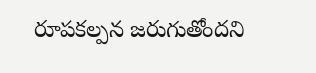రూపకల్పన జరుగుతోందని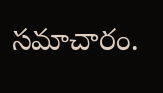సమాచారం.